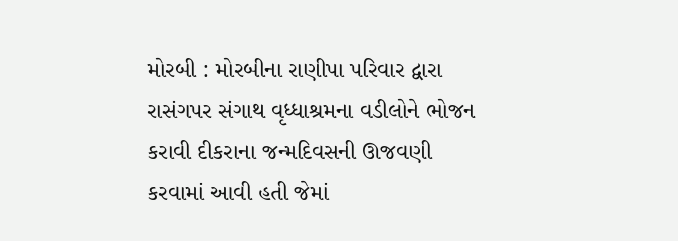મોરબી : મોરબીના રાણીપા પરિવાર દ્વારા રાસંગપર સંગાથ વૃધ્ધાશ્રમના વડીલોને ભોજન કરાવી દીકરાના જન્મદિવસની ઊજવણી કરવામાં આવી હતી જેમાં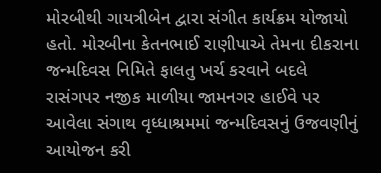મોરબીથી ગાયત્રીબેન દ્વારા સંગીત કાર્યક્રમ યોજાયો હતો. મોરબીના કેતનભાઈ રાણીપાએ તેમના દીકરાના જન્મદિવસ નિમિતે ફાલતુ ખર્ચ કરવાને બદલે રાસંગપર નજીક માળીયા જામનગર હાઈવે પર આવેલા સંગાથ વૃધ્ધાશ્રમમાં જન્મદિવસનું ઉજવણીનું આયોજન કરી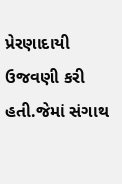પ્રેરણાદાયી ઉજવણી કરી હતી.જેમાં સંગાથ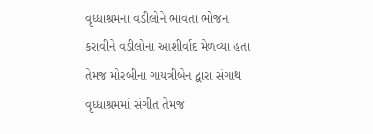વૃધ્ધાશ્રમના વડીલોને ભાવતા ભોજન કરાવીને વડીલોના આશીર્વાદ મેળવ્યા હતા તેમજ મોરબીના ગાયત્રીબેન દ્વારા સંગાથ વૃધ્ધાશ્રમમાં સંગીત તેમજ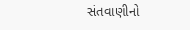સંતવાણીનો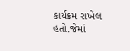કાર્યક્રમ રાખેલ હતો.જેમાં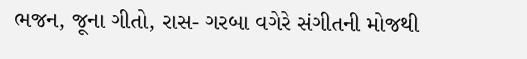ભજન, જૂના ગીતો, રાસ- ગરબા વગેરે સંગીતની મોજથી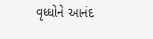વૃધ્ધોને આનંદ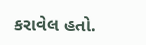કરાવેલ હતો.